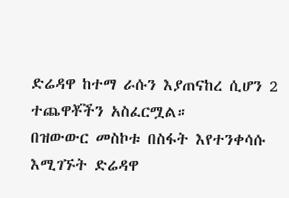ድሬዳዋ ከተማ ራሱን እያጠናከረ ሲሆን 2 ተጨዋቾችን አስፈርሟል።
በዝውውር መስኮቱ በስፋት እየተንቀሳሱ እሚገኙት ድሬዳዋ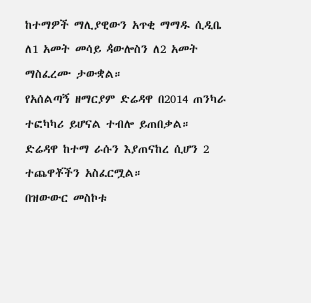ከተማዎች ማሊያዊውን አጥቂ ማማዱ ሲዲቤ ለ1 አመት መሳይ ዻውሎስን ለ2 አመት ማስፈረሙ ታውቋል።
የአሰልጣኝ ዘማርያም ድሬዳዋ በ2014 ጠንካራ ተፎካካሪ ይሆናል ተብሎ ይጠበቃል።
ድሬዳዋ ከተማ ራሱን እያጠናከረ ሲሆን 2 ተጨዋቾችን አስፈርሟል።
በዝውውር መስኮቱ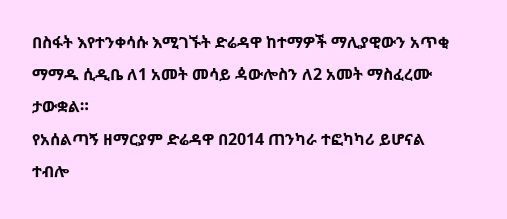በስፋት እየተንቀሳሱ እሚገኙት ድሬዳዋ ከተማዎች ማሊያዊውን አጥቂ ማማዱ ሲዲቤ ለ1 አመት መሳይ ዻውሎስን ለ2 አመት ማስፈረሙ ታውቋል።
የአሰልጣኝ ዘማርያም ድሬዳዋ በ2014 ጠንካራ ተፎካካሪ ይሆናል ተብሎ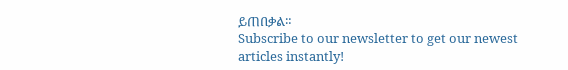ይጠበቃል።
Subscribe to our newsletter to get our newest articles instantly!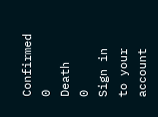Confirmed
0
Death
0
Sign in to your account